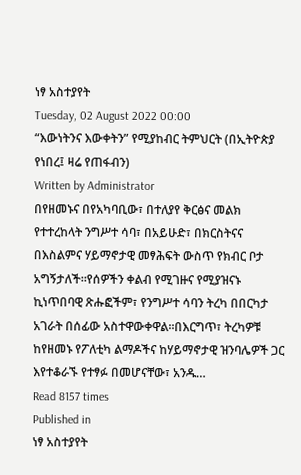ነፃ አስተያየት
Tuesday, 02 August 2022 00:00
“እውነትንና እውቀትን” የሚያከብር ትምህርት (በኢትዮጵያ የነበረ፤ ዛሬ የጠፋብን)
Written by Administrator
በየዘመኑና በየአካባቢው፣ በተለያየ ቅርፅና መልክ የተተረከላት ንግሥተ ሳባ፣ በአይሁድ፣ በክርስትናና በእስልምና ሃይማኖታዊ መፃሕፍት ውስጥ የክብር ቦታ አግኝታለች።የሰዎችን ቀልብ የሚገዙና የሚያዝናኑ ኪነጥበባዊ ጽሑፎችም፣ የንግሥተ ሳባን ትረካ በበርካታ አገራት በሰፊው አስተዋውቀዋል።በእርግጥ፣ ትረካዎቹ ከየዘመኑ የፖለቲካ ልማዶችና ከሃይማኖታዊ ዝንባሌዎች ጋር እየተቆራኙ የተፃፉ በመሆናቸው፣ አንዱ…
Read 8157 times
Published in
ነፃ አስተያየት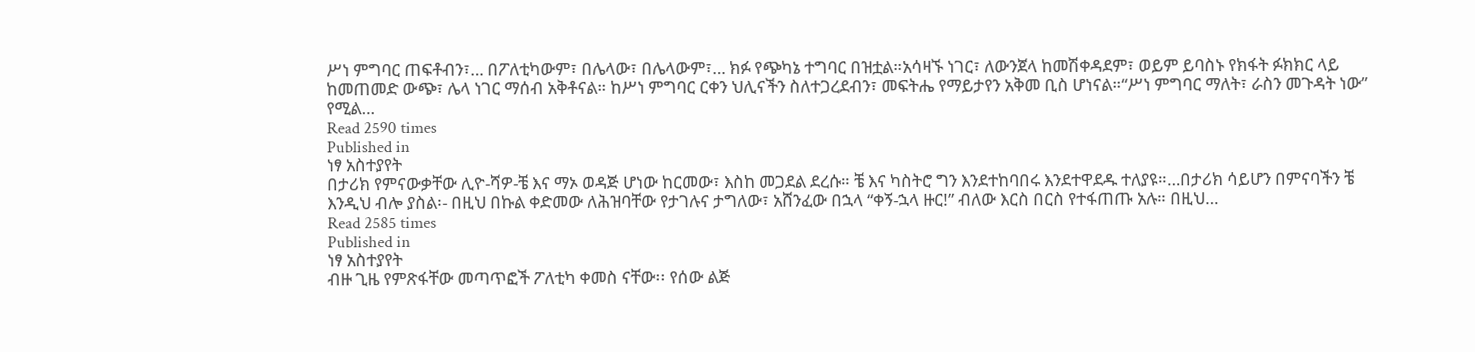ሥነ ምግባር ጠፍቶብን፣… በፖለቲካውም፣ በሌላው፣ በሌላውም፣… ክፉ የጭካኔ ተግባር በዝቷል።አሳዛኙ ነገር፣ ለውንጀላ ከመሽቀዳደም፣ ወይም ይባስኑ የክፋት ፉክክር ላይ ከመጠመድ ውጭ፣ ሌላ ነገር ማሰብ አቅቶናል። ከሥነ ምግባር ርቀን ህሊናችን ስለተጋረደብን፣ መፍትሔ የማይታየን አቅመ ቢስ ሆነናል።“ሥነ ምግባር ማለት፣ ራስን መጉዳት ነው” የሚል…
Read 2590 times
Published in
ነፃ አስተያየት
በታሪክ የምናውቃቸው ሊዮ-ሻዎ-ቼ እና ማኦ ወዳጅ ሆነው ከርመው፣ እስከ መጋደል ደረሱ። ቼ እና ካስትሮ ግን እንደተከባበሩ እንደተዋደዱ ተለያዩ።…በታሪክ ሳይሆን በምናባችን ቼ እንዲህ ብሎ ያስል፡- በዚህ በኩል ቀድመው ለሕዝባቸው የታገሉና ታግለው፣ አሸንፈው በኋላ “ቀኝ-ኋላ ዙር!” ብለው እርስ በርስ የተፋጠጡ አሉ። በዚህ…
Read 2585 times
Published in
ነፃ አስተያየት
ብዙ ጊዜ የምጽፋቸው መጣጥፎች ፖለቲካ ቀመስ ናቸው፡፡ የሰው ልጅ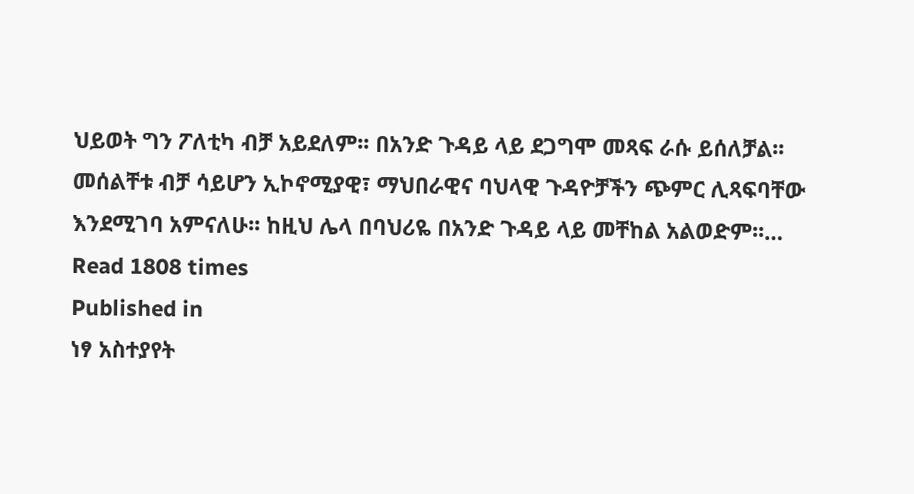ህይወት ግን ፖለቲካ ብቻ አይደለም፡፡ በአንድ ጉዳይ ላይ ደጋግሞ መጻፍ ራሱ ይሰለቻል፡፡ መሰልቸቱ ብቻ ሳይሆን ኢኮኖሚያዊ፣ ማህበራዊና ባህላዊ ጉዳዮቻችን ጭምር ሊጻፍባቸው እንደሚገባ አምናለሁ፡፡ ከዚህ ሌላ በባህሪዬ በአንድ ጉዳይ ላይ መቸከል አልወድም፡፡…
Read 1808 times
Published in
ነፃ አስተያየት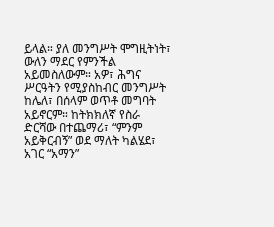ይላል። ያለ መንግሥት ሞግዚትነት፣ ውለን ማደር የምንችል አይመስለውም። አዎ፣ ሕግና ሥርዓትን የሚያስከብር መንግሥት ከሌለ፣ በሰላም ወጥቶ መግባት አይኖርም። ከትክክለኛ የስራ ድርሻው በተጨማሪ፣ “ምንም አይቅርብኝ” ወደ ማለት ካልሄደ፣ አገር “አማን”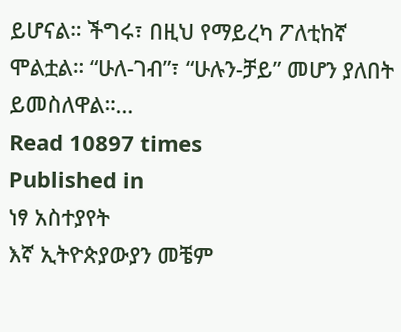ይሆናል። ችግሩ፣ በዚህ የማይረካ ፖለቲከኛ ሞልቷል። “ሁለ-ገብ”፣ “ሁሉን-ቻይ” መሆን ያለበት ይመስለዋል።…
Read 10897 times
Published in
ነፃ አስተያየት
እኛ ኢትዮጵያውያን መቼም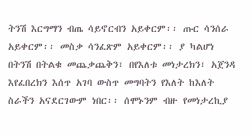ትንሽ እርግማን ብጤ ሳይኖርብን አይቀርም፡፡ ጡር ሳንሰራ አይቀርም፡፡ መስቃ ሳንፈጽም አይቀርም፡፡ ያ ካልሆነ በትንሽ በትልቁ መጨቃጨቅን፣ በየእለቱ መነታረክን፣ አጀንዳ እየፈበረክን እሰጥ አገባ ውስጥ መግባትን የእለት ከእለት ስራችን አናደርገውም ነበር፡፡ ሰሞኑንም ብዙ የመነታረኪያ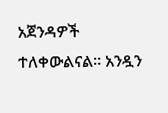አጀንዳዎች ተለቀውልናል፡፡ አንዷን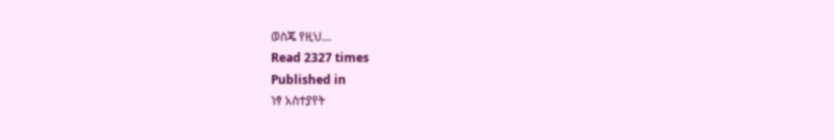ወስጄ የዚህ…
Read 2327 times
Published in
ነፃ አስተያየት